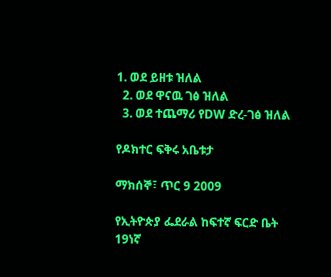1. ወደ ይዘቱ ዝለል
  2. ወደ ዋናዉ ገፅ ዝለል
  3. ወደ ተጨማሪ የDW ድረ-ገፅ ዝለል

የዶክተር ፍቅሩ አቤቱታ

ማክሰኞ፣ ጥር 9 2009

የኢትዮጵያ ፌደራል ከፍተኛ ፍርድ ቤት 19ነኛ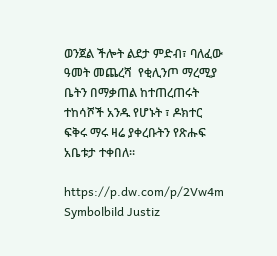ወንጀል ችሎት ልደታ ምድብ፣ ባለፈው ዓመት መጨረሻ  የቂሊንጦ ማረሚያ ቤትን በማቃጠል ከተጠረጠሩት ተከሳሾች አንዱ የሆኑት ፣ ዶክተር ፍቅሩ ማሩ ዛሬ ያቀረቡትን የጽሑፍ አቤቱታ ተቀበለ።

https://p.dw.com/p/2Vw4m
Symbolbild Justiz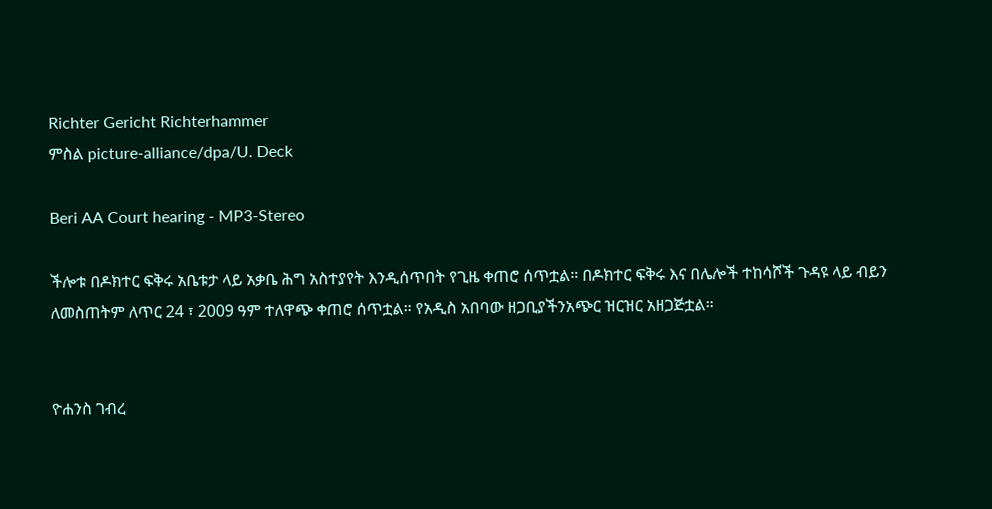Richter Gericht Richterhammer
ምስል picture-alliance/dpa/U. Deck

Beri AA Court hearing - MP3-Stereo

ችሎቱ በዶክተር ፍቅሩ አቤቱታ ላይ አቃቤ ሕግ አስተያየት እንዲሰጥበት የጊዜ ቀጠሮ ሰጥቷል። በዶክተር ፍቅሩ እና በሌሎች ተከሳሾች ጉዳዩ ላይ ብይን ለመስጠትም ለጥር 24 ፣ 2009 ዓም ተለዋጭ ቀጠሮ ሰጥቷል። የአዲስ አበባው ዘጋቢያችንአጭር ዝርዝር አዘጋጅቷል።


ዮሐንስ ገብረ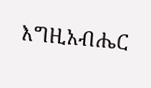እግዚአብሔር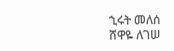ኂሩት መለሰ
ሸዋዬ ለገሠ